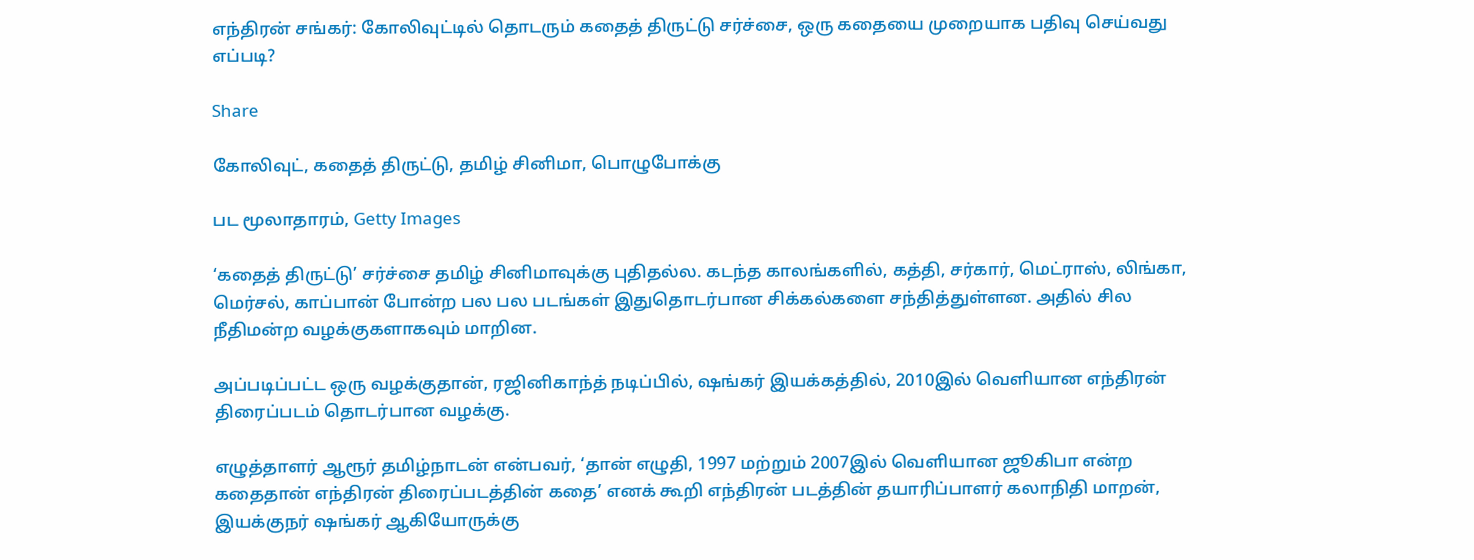எந்திரன் சங்கர்: கோலிவுட்டில் தொடரும் கதைத் திருட்டு சர்ச்சை, ஒரு கதையை முறையாக பதிவு செய்வது எப்படி?

Share

கோலிவுட், கதைத் திருட்டு, தமிழ் சினிமா, பொழுபோக்கு

பட மூலாதாரம், Getty Images

‘கதைத் திருட்டு’ சர்ச்சை தமிழ் சினிமாவுக்கு புதிதல்ல. கடந்த காலங்களில், கத்தி, சர்கார், மெட்ராஸ், லிங்கா, மெர்சல், காப்பான் போன்ற பல பல படங்கள் இதுதொடர்பான சிக்கல்களை சந்தித்துள்ளன. அதில் சில நீதிமன்ற வழக்குகளாகவும் மாறின.

அப்படிப்பட்ட ஒரு வழக்குதான், ரஜினிகாந்த் நடிப்பில், ஷங்கர் இயக்கத்தில், 2010இல் வெளியான எந்திரன் திரைப்படம் தொடர்பான வழக்கு.

எழுத்தாளர் ஆரூர் தமிழ்நாடன் என்பவர், ‘தான் எழுதி, 1997 மற்றும் 2007இல் வெளியான ஜூகிபா என்ற கதைதான் எந்திரன் திரைப்படத்தின் கதை’ எனக் கூறி எந்திரன் படத்தின் தயாரிப்பாளர் கலாநிதி மாறன், இயக்குநர் ஷங்கர் ஆகியோருக்கு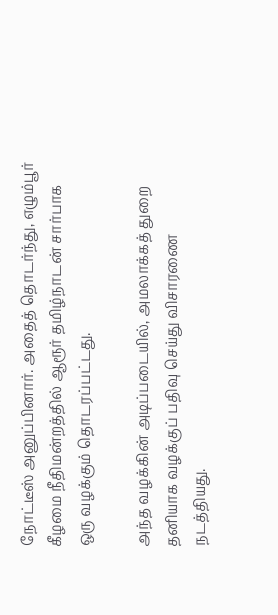நோட்டீஸ் அனுப்பினார். அதைத் தொடர்ந்து, எழும்பூர் கீழமை நீதிமன்றத்தில் ஆரூர் தமிழ்நாடன் சார்பாக ஒரு வழக்கும் தொடரப்பட்டது.

அந்த வழக்கின் அடிப்படையில், அமலாக்கத் துறை தனியாக வழக்குப் பதிவு செய்து விசாரணை நடத்தியது.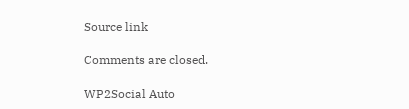Source link

Comments are closed.

WP2Social Auto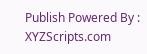Publish Powered By : XYZScripts.com